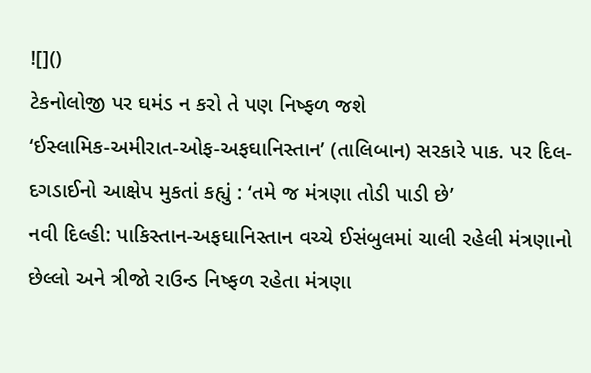![]()
ટેકનોલોજી પર ઘમંડ ન કરો તે પણ નિષ્ફળ જશે
‘ઈસ્લામિક-અમીરાત-ઓફ-અફઘાનિસ્તાન’ (તાલિબાન) સરકારે પાક. પર દિલ-દગડાઈનો આક્ષેપ મુકતાં કહ્યું : ‘તમે જ મંત્રણા તોડી પાડી છે’
નવી દિલ્હી: પાકિસ્તાન-અફઘાનિસ્તાન વચ્ચે ઈસંબુલમાં ચાલી રહેલી મંત્રણાનો છેલ્લો અને ત્રીજો રાઉન્ડ નિષ્ફળ રહેતા મંત્રણા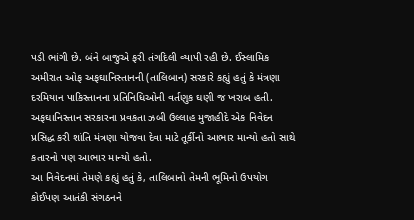પડી ભાંગી છે. બંને બાજુએ ફરી તંગદિલી વ્યાપી રહી છે. ઈસ્લામિક અમીરાત ઓફ અફઘાનિસ્તાનની (તાલિબાન) સરકારે કહ્યું હતું કે મંત્રણા દરમિયાન પાકિસ્તાનના પ્રતિનિધિઓની વર્તણુક ઘણી જ ખરાબ હતી. અફઘાનિસ્તાન સરકારના પ્રવકતા ઝબી ઉલ્લાહ મુજાહીદે એક નિવેદન પ્રસિદ્ધ કરી શાંતિ મંત્રણા યોજવા દેવા માટે તૂર્કીનો આભાર માન્યો હતો સાથે કતારનો પણ આભાર માન્યો હતો.
આ નિવેદનમાં તેમણે કહ્યું હતું કે, તાલિબાનો તેમની ભૂમિનો ઉપયોગ કોઈપણ આતંકી સંગઠનને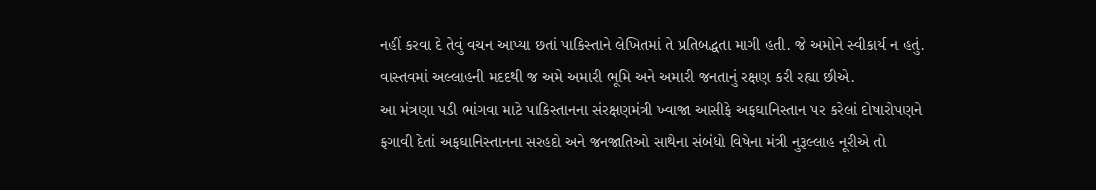નહીં કરવા દે તેવું વચન આપ્યા છતાં પાકિસ્તાને લેખિતમાં તે પ્રતિબદ્ધતા માગી હતી. જે અમોને સ્વીકાર્ય ન હતું. વાસ્તવમાં અલ્લાહની મદદથી જ અમે અમારી ભૂમિ અને અમારી જનતાનું રક્ષણ કરી રહ્યા છીએ.
આ મંત્રણા પડી ભાંગવા માટે પાકિસ્તાનના સંરક્ષણમંત્રી ખ્વાજા આસીફે અફઘાનિસ્તાન પર કરેલાં દોષારોપણને ફગાવી દેતાં અફઘાનિસ્તાનના સરહદો અને જનજાતિઓ સાથેના સંબંધો વિષેના મંત્રી નુરૂલ્લાહ નૂરીએ તો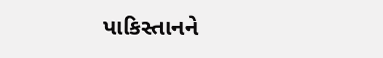પાકિસ્તાનને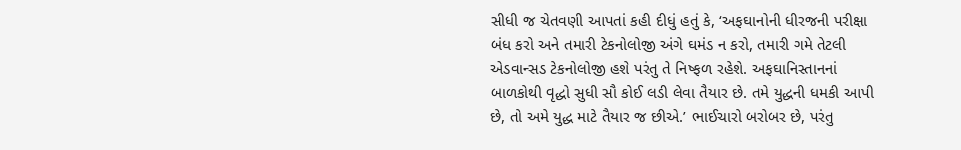સીધી જ ચેતવણી આપતાં કહી દીધું હતું કે, ‘અફઘાનોની ધીરજની પરીક્ષા બંધ કરો અને તમારી ટેકનોલોજી અંગે ઘમંડ ન કરો, તમારી ગમે તેટલી એડવાન્સડ ટેકનોલોજી હશે પરંતુ તે નિષ્ફળ રહેશે. અફઘાનિસ્તાનનાં બાળકોથી વૃદ્ધો સુધી સૌ કોઈ લડી લેવા તૈયાર છે. તમે યુદ્ધની ધમકી આપી છે, તો અમે યુદ્ધ માટે તૈયાર જ છીએ.’ ભાઈચારો બરોબર છે, પરંતુ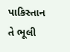પાકિસ્તાન તે ભૂલી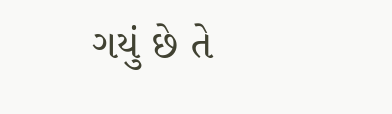ગયું છે તે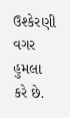ઉશ્કેરણી વગર હુમલા કરે છે.